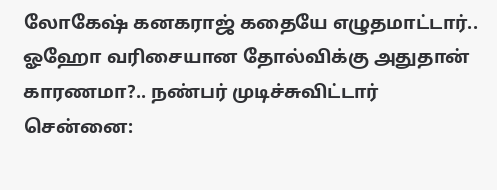லோகேஷ் கனகராஜ் கதையே எழுதமாட்டார்.. ஓஹோ வரிசையான தோல்விக்கு அதுதான் காரணமா?.. நண்பர் முடிச்சுவிட்டார்
சென்னை: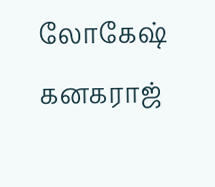லோகேஷ் கனகராஜ்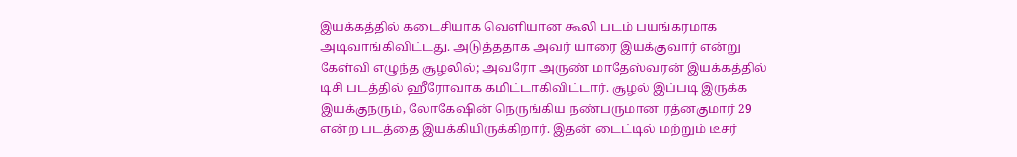இயக்கத்தில் கடைசியாக வெளியான கூலி படம் பயங்கரமாக அடிவாங்கிவிட்டது. அடுத்ததாக அவர் யாரை இயக்குவார் என்று கேள்வி எழுந்த சூழலில்; அவரோ அருண் மாதேஸ்வரன் இயக்கத்தில் டிசி படத்தில் ஹீரோவாக கமிட்டாகிவிட்டார். சூழல் இப்படி இருக்க இயக்குநரும், லோகேஷின் நெருங்கிய நண்பருமான ரத்னகுமார் 29 என்ற படத்தை இயக்கியிருக்கிறார். இதன் டைட்டில் மற்றும் டீசர்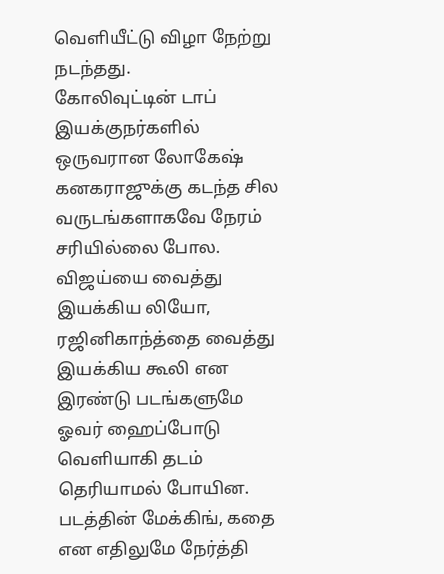வெளியீட்டு விழா நேற்று நடந்தது.
கோலிவுட்டின் டாப் இயக்குநர்களில் ஒருவரான லோகேஷ் கனகராஜுக்கு கடந்த சில வருடங்களாகவே நேரம் சரியில்லை போல. விஜய்யை வைத்து இயக்கிய லியோ, ரஜினிகாந்த்தை வைத்து இயக்கிய கூலி என இரண்டு படங்களுமே ஓவர் ஹைப்போடு வெளியாகி தடம் தெரியாமல் போயின. படத்தின் மேக்கிங், கதை என எதிலுமே நேர்த்தி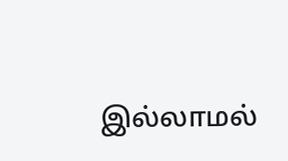இல்லாமல்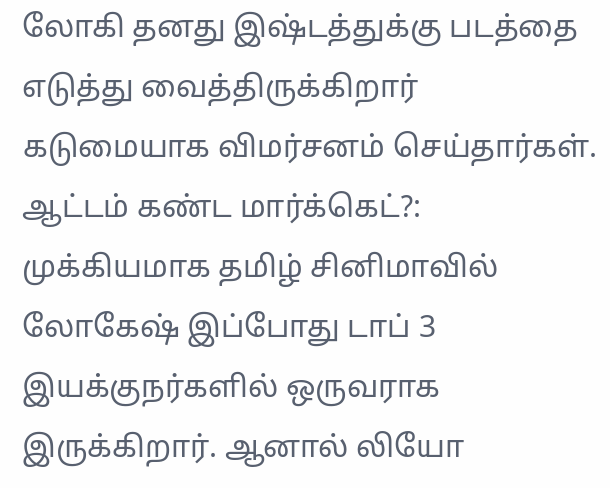லோகி தனது இஷ்டத்துக்கு படத்தை எடுத்து வைத்திருக்கிறார் கடுமையாக விமர்சனம் செய்தார்கள்.
ஆட்டம் கண்ட மார்க்கெட்?: முக்கியமாக தமிழ் சினிமாவில் லோகேஷ் இப்போது டாப் 3 இயக்குநர்களில் ஒருவராக இருக்கிறார். ஆனால் லியோ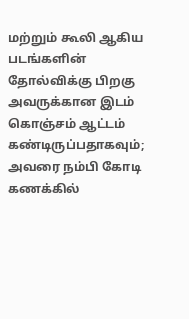மற்றும் கூலி ஆகிய படங்களின் தோல்விக்கு பிறகு அவருக்கான இடம் கொஞ்சம் ஆட்டம் கண்டிருப்பதாகவும்; அவரை நம்பி கோடி கணக்கில்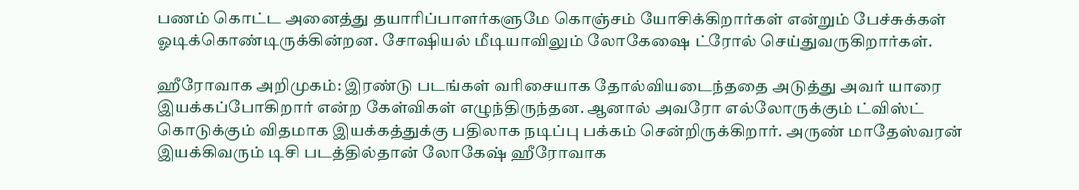பணம் கொட்ட அனைத்து தயாரிப்பாளர்களுமே கொஞ்சம் யோசிக்கிறார்கள் என்றும் பேச்சுக்கள் ஓடிக்கொண்டிருக்கின்றன. சோஷியல் மீடியாவிலும் லோகேஷை ட்ரோல் செய்துவருகிறார்கள்.

ஹீரோவாக அறிமுகம்: இரண்டு படங்கள் வரிசையாக தோல்வியடைந்ததை அடுத்து அவர் யாரை இயக்கப்போகிறார் என்ற கேள்விகள் எழுந்திருந்தன. ஆனால் அவரோ எல்லோருக்கும் ட்விஸ்ட் கொடுக்கும் விதமாக இயக்கத்துக்கு பதிலாக நடிப்பு பக்கம் சென்றிருக்கிறார். அருண் மாதேஸ்வரன் இயக்கிவரும் டிசி படத்தில்தான் லோகேஷ் ஹீரோவாக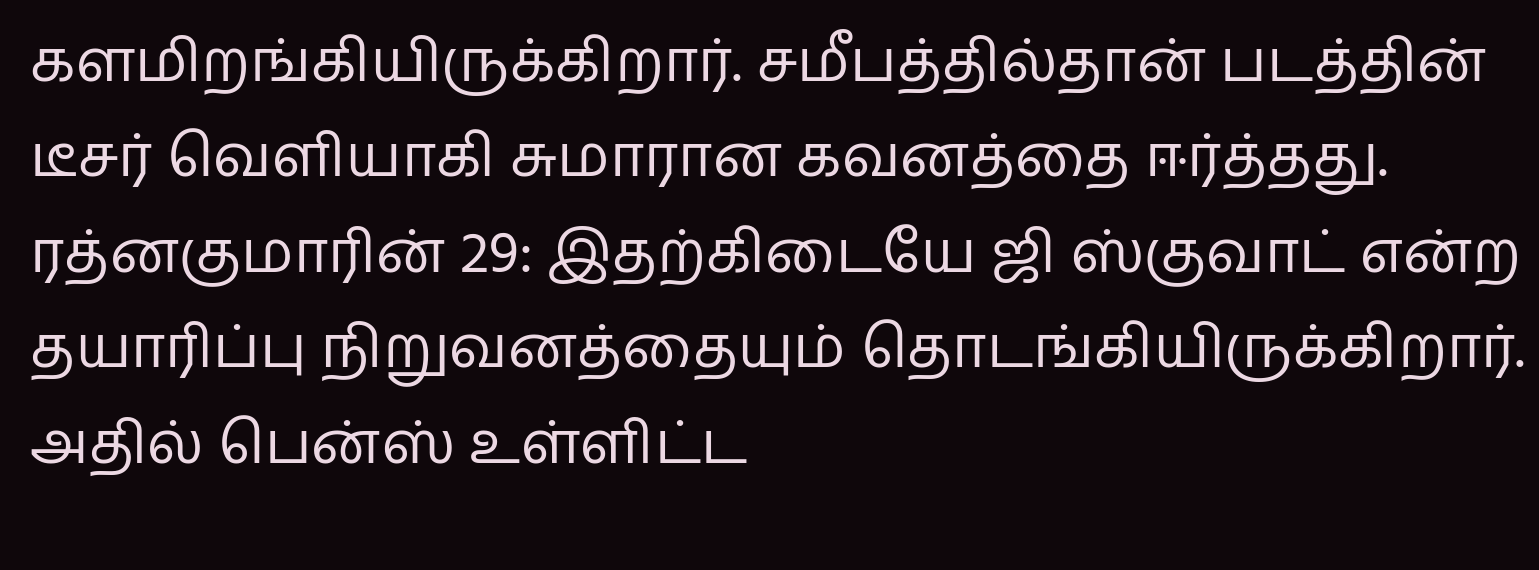களமிறங்கியிருக்கிறார். சமீபத்தில்தான் படத்தின் டீசர் வெளியாகி சுமாரான கவனத்தை ஈர்த்தது.
ரத்னகுமாரின் 29: இதற்கிடையே ஜி ஸ்குவாட் என்ற தயாரிப்பு நிறுவனத்தையும் தொடங்கியிருக்கிறார். அதில் பென்ஸ் உள்ளிட்ட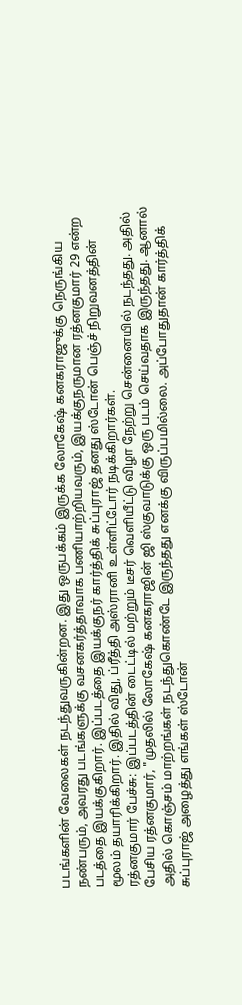படங்களின் வேலைகள் நடந்துவருகின்றன. இது ஒருபக்கம் இருக்க லோகேஷ் கனகராஜுக்கு நெருங்கிய நண்பரும், அவரது படங்களுக்கு வசனகர்த்தாவாக பணியாற்றியவரும், இயக்குநருமான ரத்னகுமார் 29 என்ற படத்தை இயக்குகிறார். இப்படத்தை இயக்குநர் கார்த்திக் சுப்புராஜ் தனது ஸ்டோன் பெஞ்ச் நிறுவனத்தின் மூலம் தயாரிக்கிறார். இதில் விது, ப்ரீத்தி அஸ்ரானி உள்ளிட்டோர் நடிக்கிறார்கள்.
ரத்னகுமார் பேச்சு: இப்படத்தின் டைட்டில் மற்றும் டீசர் வெளியீட்டு விழா நேற்று சென்னையில் நடந்தது. அதில் பேசிய ரத்னகுமார், "முதலில் லோகேஷ் கனகராஜின் ஜி ஸ்குவாடுக்கு ஒரு படம் செய்வதாக இருந்தது. ஆனால் அதில் கொஞ்சம் மாற்றங்கள் நடந்துகொண்டே இருந்தது எனக்கு விருப்பமில்லை. அப்போதுதான் கார்த்திக் சுப்புராஜ் அழைத்து எங்கள் ஸ்டோன்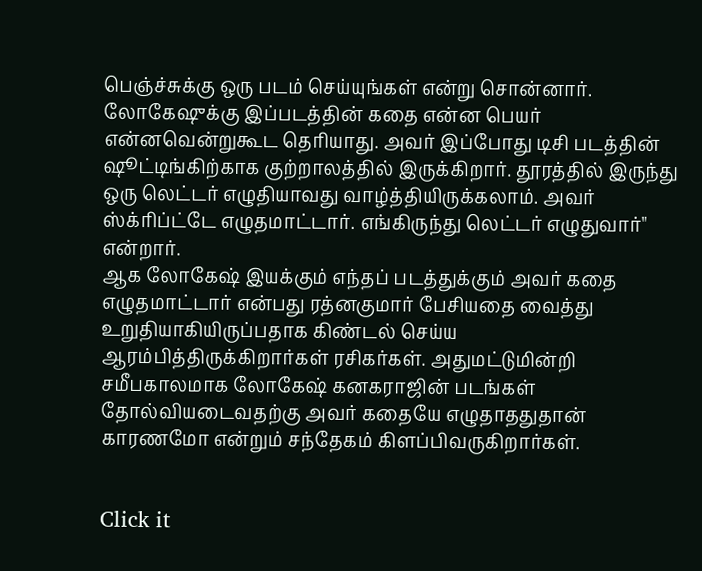பெஞ்ச்சுக்கு ஒரு படம் செய்யுங்கள் என்று சொன்னார். லோகேஷுக்கு இப்படத்தின் கதை என்ன பெயர் என்னவென்றுகூட தெரியாது. அவர் இப்போது டிசி படத்தின் ஷூட்டிங்கிற்காக குற்றாலத்தில் இருக்கிறார். தூரத்தில் இருந்து ஒரு லெட்டர் எழுதியாவது வாழ்த்தியிருக்கலாம். அவர் ஸ்க்ரிப்ட்டே எழுதமாட்டார். எங்கிருந்து லெட்டர் எழுதுவார்" என்றார்.
ஆக லோகேஷ் இயக்கும் எந்தப் படத்துக்கும் அவர் கதை எழுதமாட்டார் என்பது ரத்னகுமார் பேசியதை வைத்து உறுதியாகியிருப்பதாக கிண்டல் செய்ய ஆரம்பித்திருக்கிறார்கள் ரசிகர்கள். அதுமட்டுமின்றி சமீபகாலமாக லோகேஷ் கனகராஜின் படங்கள் தோல்வியடைவதற்கு அவர் கதையே எழுதாததுதான் காரணமோ என்றும் சந்தேகம் கிளப்பிவருகிறார்கள்.


Click it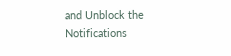and Unblock the Notifications